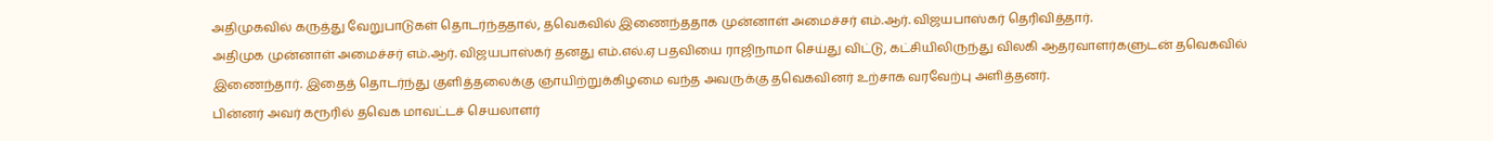அதிமுகவில் கருத்து வேறுபாடுகள் தொடர்ந்ததால், தவெகவில் இணைந்ததாக முன்னாள் அமைச்சர் எம்.ஆர். விஜயபாஸ்கர் தெரிவித்தார்.
அதிமுக முன்னாள் அமைச்சர் எம்.ஆர். விஜயபாஸ்கர் தனது எம்.எல்.ஏ பதவியை ராஜிநாமா செய்து விட்டு, கட்சியிலிருந்து விலகி ஆதரவாளர்களுடன் தவெகவில் இணைந்தார். இதைத் தொடர்ந்து குளித்தலைக்கு ஞாயிற்றுக்கிழமை வந்த அவருக்கு தவெகவினர் உற்சாக வரவேற்பு அளித்தனர்.
பின்னர் அவர் கரூரில் தவெக மாவட்டச் செயலாளர்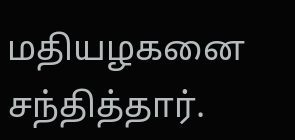மதியழகனை சந்தித்தார்.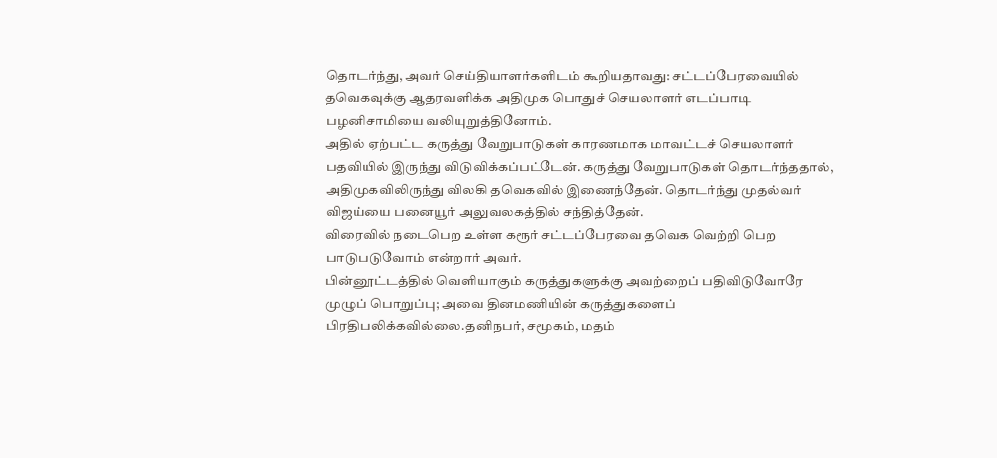தொடர்ந்து, அவர் செய்தியாளர்களிடம் கூறியதாவது: சட்டப்பேரவையில் தவெகவுக்கு ஆதரவளிக்க அதிமுக பொதுச் செயலாளர் எடப்பாடி பழனிசாமியை வலியுறுத்தினோம்.
அதில் ஏற்பட்ட கருத்து வேறுபாடுகள் காரணமாக மாவட்டச் செயலாளர் பதவியில் இருந்து விடுவிக்கப்பட்டேன். கருத்து வேறுபாடுகள் தொடர்ந்ததால், அதிமுகவிலிருந்து விலகி தவெகவில் இணைந்தேன். தொடர்ந்து முதல்வர் விஜய்யை பனையூர் அலுவலகத்தில் சந்தித்தேன்.
விரைவில் நடைபெற உள்ள கரூர் சட்டப்பேரவை தவெக வெற்றி பெற பாடுபடுவோம் என்றார் அவர்.
பின்னூட்டத்தில் வெளியாகும் கருத்துகளுக்கு அவற்றைப் பதிவிடுவோரே முழுப் பொறுப்பு; அவை தினமணியின் கருத்துகளைப் பிரதிபலிக்கவில்லை.தனிநபர், சமூகம், மதம்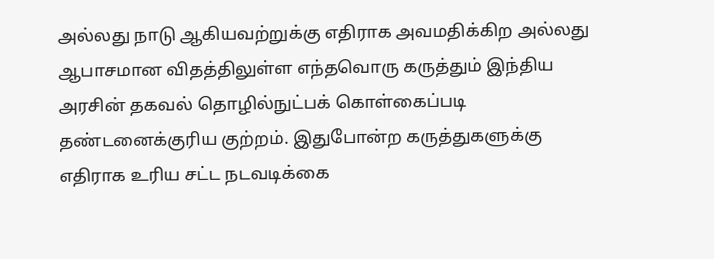அல்லது நாடு ஆகியவற்றுக்கு எதிராக அவமதிக்கிற அல்லது ஆபாசமான விதத்திலுள்ள எந்தவொரு கருத்தும் இந்திய அரசின் தகவல் தொழில்நுட்பக் கொள்கைப்படி தண்டனைக்குரிய குற்றம். இதுபோன்ற கருத்துகளுக்கு எதிராக உரிய சட்ட நடவடிக்கை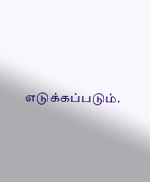எடுக்கப்படும்.